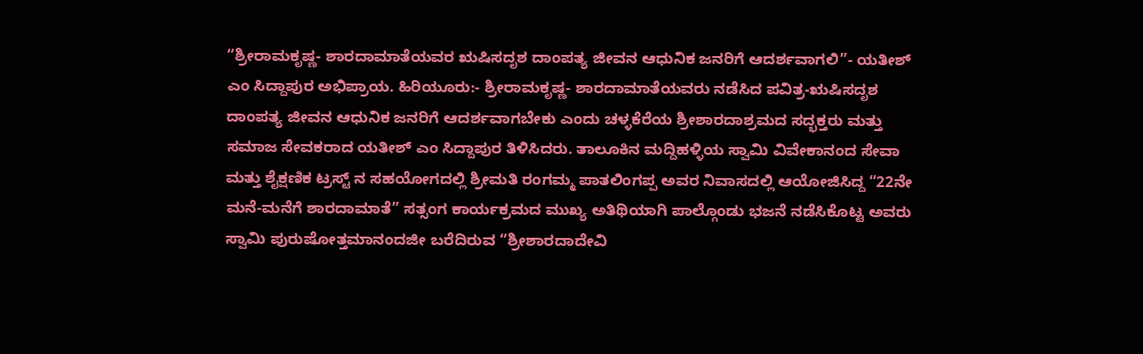“ಶ್ರೀರಾಮಕೃಷ್ಣ- ಶಾರದಾಮಾತೆಯವರ ಋಷಿಸದೃಶ ದಾಂಪತ್ಯ ಜೀವನ ಆಧುನಿಕ ಜನರಿಗೆ ಆದರ್ಶವಾಗಲಿ”- ಯತೀಶ್ ಎಂ ಸಿದ್ದಾಪುರ ಅಭಿಪ್ರಾಯ. ಹಿರಿಯೂರು:- ಶ್ರೀರಾಮಕೃಷ್ಣ- ಶಾರದಾಮಾತೆಯವರು ನಡೆಸಿದ ಪವಿತ್ರ-ಋಷಿಸದೃಶ ದಾಂಪತ್ಯ ಜೀವನ ಆಧುನಿಕ ಜನರಿಗೆ ಆದರ್ಶವಾಗಬೇಕು ಎಂದು ಚಳ್ಳಕೆರೆಯ ಶ್ರೀಶಾರದಾಶ್ರಮದ ಸದ್ಭಕ್ತರು ಮತ್ತು ಸಮಾಜ ಸೇವಕರಾದ ಯತೀಶ್ ಎಂ ಸಿದ್ದಾಪುರ ತಿಳಿಸಿದರು. ತಾಲೂಕಿನ ಮದ್ದಿಹಳ್ಳಿಯ ಸ್ವಾಮಿ ವಿವೇಕಾನಂದ ಸೇವಾ ಮತ್ತು ಶೈಕ್ಷಣಿಕ ಟ್ರಸ್ಟ್ ನ ಸಹಯೋಗದಲ್ಲಿ ಶ್ರೀಮತಿ ರಂಗಮ್ಮ ಪಾತಲಿಂಗಪ್ಪ ಅವರ ನಿವಾಸದಲ್ಲಿ ಆಯೋಜಿಸಿದ್ದ “22ನೇ ಮನೆ-ಮನೆಗೆ ಶಾರದಾಮಾತೆ” ಸತ್ಸಂಗ ಕಾರ್ಯಕ್ರಮದ ಮುಖ್ಯ ಅತಿಥಿಯಾಗಿ ಪಾಲ್ಗೊಂಡು ಭಜನೆ ನಡೆಸಿಕೊಟ್ಟ ಅವರು ಸ್ವಾಮಿ ಪುರುಷೋತ್ತಮಾನಂದಜೀ ಬರೆದಿರುವ “ಶ್ರೀಶಾರದಾದೇವಿ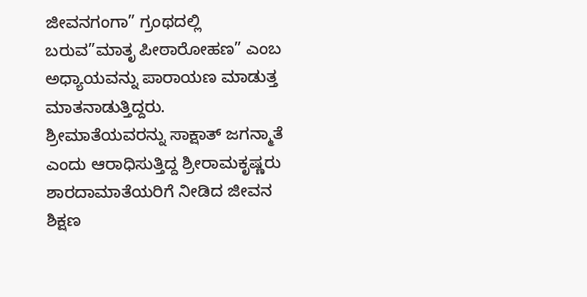ಜೀವನಗಂಗಾ” ಗ್ರಂಥದಲ್ಲಿ ಬರುವ”ಮಾತೃ ಪೀಠಾರೋಹಣ” ಎಂಬ ಅಧ್ಯಾಯವನ್ನು ಪಾರಾಯಣ ಮಾಡುತ್ತ ಮಾತನಾಡುತ್ತಿದ್ದರು. ಶ್ರೀಮಾತೆಯವರನ್ನು ಸಾಕ್ಷಾತ್ ಜಗನ್ಮಾತೆ ಎಂದು ಆರಾಧಿಸುತ್ತಿದ್ದ ಶ್ರೀರಾಮಕೃಷ್ಣರು ಶಾರದಾಮಾತೆಯರಿಗೆ ನೀಡಿದ ಜೀವನ ಶಿಕ್ಷಣ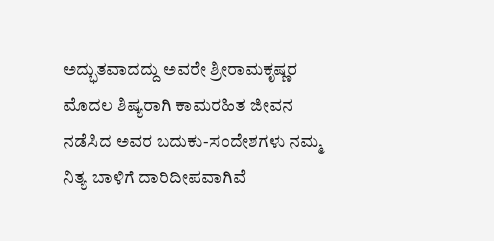ಅದ್ಭುತವಾದದ್ದು ಅವರೇ ಶ್ರೀರಾಮಕೃಷ್ಣರ ಮೊದಲ ಶಿಷ್ಯರಾಗಿ ಕಾಮರಹಿತ ಜೀವನ ನಡೆಸಿದ ಅವರ ಬದುಕು-ಸಂದೇಶಗಳು ನಮ್ಮ ನಿತ್ಯ ಬಾಳಿಗೆ ದಾರಿದೀಪವಾಗಿವೆ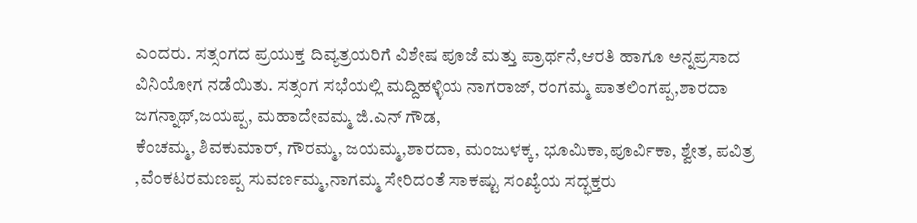ಎಂದರು. ಸತ್ಸಂಗದ ಪ್ರಯುಕ್ತ ದಿವ್ಯತ್ರಯರಿಗೆ ವಿಶೇಷ ಪೂಜೆ ಮತ್ತು ಪ್ರಾರ್ಥನೆ,ಆರತಿ ಹಾಗೂ ಅನ್ನಪ್ರಸಾದ ವಿನಿಯೋಗ ನಡೆಯಿತು. ಸತ್ಸಂಗ ಸಭೆಯಲ್ಲಿ ಮದ್ದಿಹಳ್ಳಿಯ ನಾಗರಾಜ್, ರಂಗಮ್ಮ ಪಾತಲಿಂಗಪ್ಪ,ಶಾರದಾ ಜಗನ್ನಾಥ್,ಜಯಪ್ಪ, ಮಹಾದೇವಮ್ಮ ಜಿ.ಎನ್ ಗೌಡ,
ಕೆಂಚಮ್ಮ, ಶಿವಕುಮಾರ್, ಗೌರಮ್ಮ, ಜಯಮ್ಮ,ಶಾರದಾ, ಮಂಜುಳಕ್ಕ, ಭೂಮಿಕಾ,ಪೂರ್ವಿಕಾ, ಶ್ವೇತ, ಪವಿತ್ರ ,ವೆಂಕಟರಮಣಪ್ಪ ಸುವರ್ಣಮ್ಮ,ನಾಗಮ್ಮ ಸೇರಿದಂತೆ ಸಾಕಷ್ಟು ಸಂಖ್ಯೆಯ ಸದ್ಭಕ್ತರು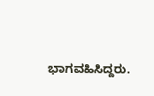ಭಾಗವಹಿಸಿದ್ದರು.